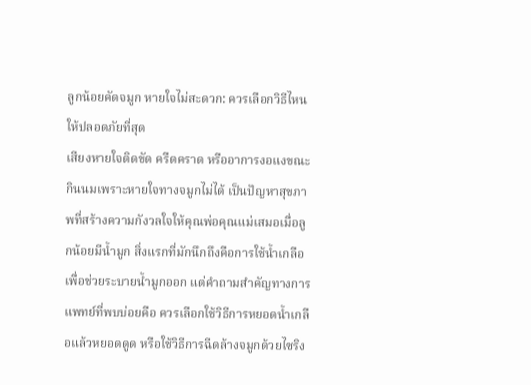ลูกน้อยคัดจมูก หายใจไม่สะดวก: ควรเลือกวิธีไหนให้ปลอดภัยที่สุด
เสียงหายใจติดขัด ครืดคราด หรืออาการงอแงขณะกินนมเพราะหายใจทางจมูกไม่ได้ เป็นปัญหาสุขภาพที่สร้างความกังวลใจให้คุณพ่อคุณแม่เสมอเมื่อลูกน้อยมีน้ำมูก สิ่งแรกที่มักนึกถึงคือการใช้น้ำเกลือเพื่อช่วยระบายน้ำมูกออก แต่คำถามสำคัญทางการแพทย์ที่พบบ่อยคือ ควรเลือกใช้วิธีการหยอดน้ำเกลือแล้วหยอดดูด หรือใช้วิธีการฉีดล้างจมูกด้วยไซริง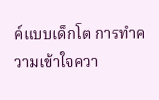ค์แบบเด็กโต การทำความเข้าใจควา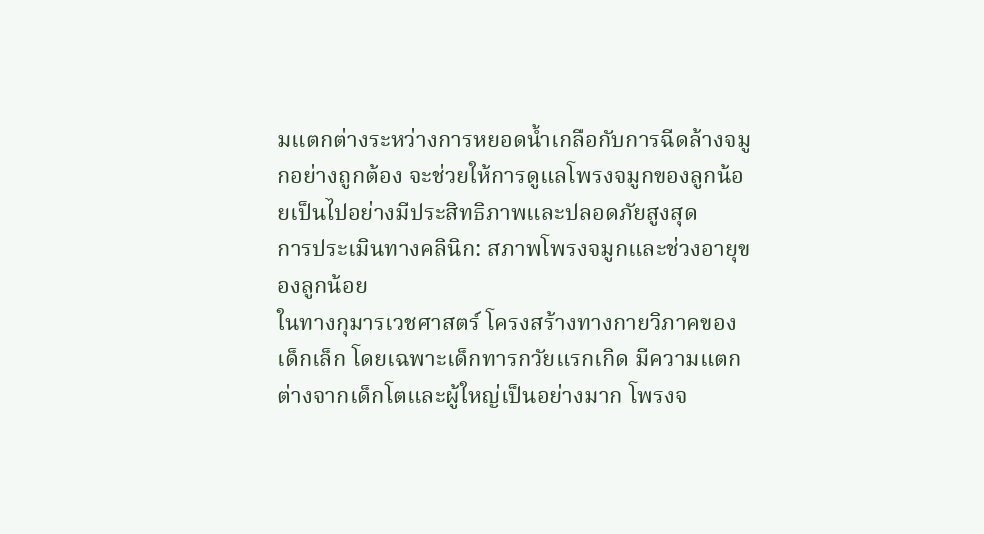มแตกต่างระหว่างการหยอดน้ำเกลือกับการฉีดล้างจมูกอย่างถูกต้อง จะช่วยให้การดูแลโพรงจมูกของลูกน้อยเป็นไปอย่างมีประสิทธิภาพและปลอดภัยสูงสุด
การประเมินทางคลินิก: สภาพโพรงจมูกและช่วงอายุของลูกน้อย
ในทางกุมารเวชศาสตร์ โครงสร้างทางกายวิภาคของเด็กเล็ก โดยเฉพาะเด็กทารกวัยแรกเกิด มีความแตกต่างจากเด็กโตและผู้ใหญ่เป็นอย่างมาก โพรงจ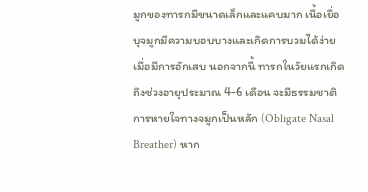มูกของทารกมีขนาดเล็กและแคบมาก เนื้อเยื่อบุจมูกมีความบอบบางและเกิดการบวมได้ง่ายเมื่อมีการอักเสบ นอกจากนี้ ทารกในวัยแรกเกิดถึงช่วงอายุประมาณ 4-6 เดือน จะมีธรรมชาติการหายใจทางจมูกเป็นหลัก (Obligate Nasal Breather) หาก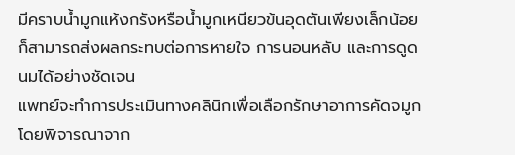มีคราบน้ำมูกแห้งกรังหรือน้ำมูกเหนียวข้นอุดตันเพียงเล็กน้อย ก็สามารถส่งผลกระทบต่อการหายใจ การนอนหลับ และการดูดนมได้อย่างชัดเจน
แพทย์จะทำการประเมินทางคลินิกเพื่อเลือกรักษาอาการคัดจมูกโดยพิจารณาจาก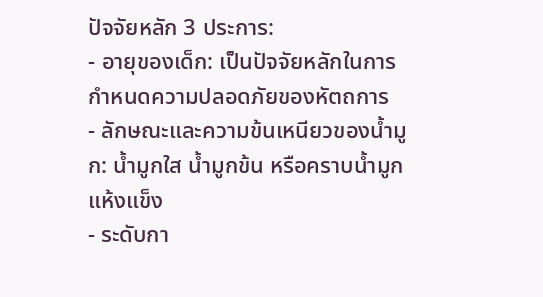ปัจจัยหลัก 3 ประการ:
- อายุของเด็ก: เป็นปัจจัยหลักในการกำหนดความปลอดภัยของหัตถการ
- ลักษณะและความข้นเหนียวของน้ำมูก: น้ำมูกใส น้ำมูกข้น หรือคราบน้ำมูกแห้งแข็ง
- ระดับกา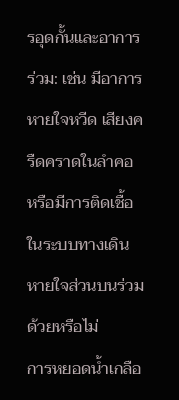รอุดกั้นและอาการร่วม: เช่น มีอาการหายใจหวีด เสียงครืดคราดในลำคอ หรือมีการติดเชื้อในระบบทางเดินหายใจส่วนบนร่วมด้วยหรือไม่
การหยอดน้ำเกลือ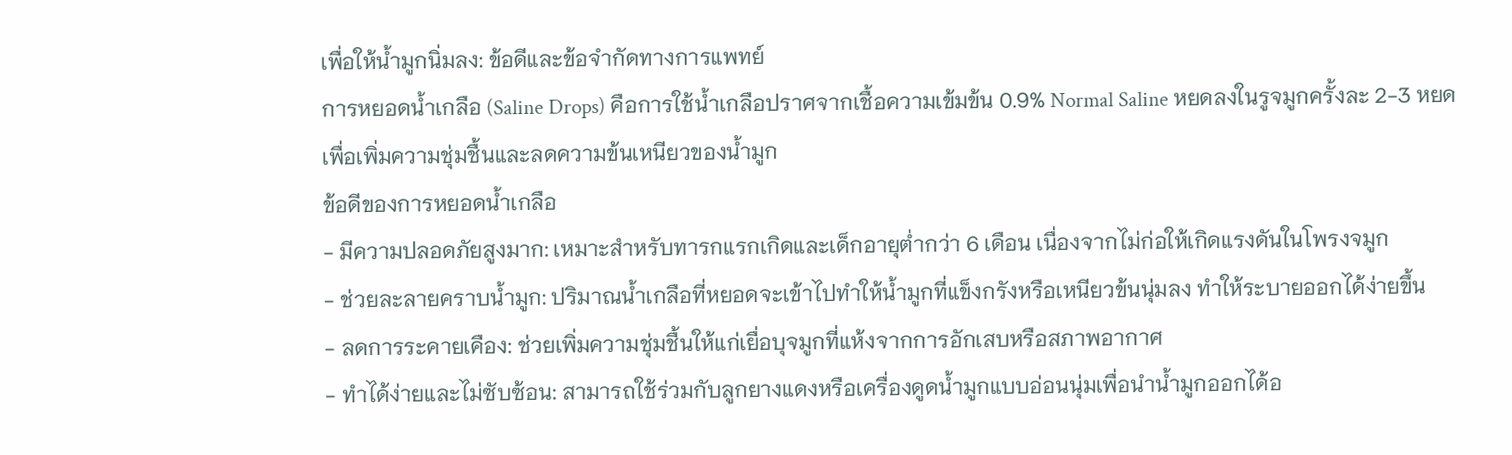เพื่อให้น้ำมูกนิ่มลง: ข้อดีและข้อจำกัดทางการแพทย์
การหยอดน้ำเกลือ (Saline Drops) คือการใช้น้ำเกลือปราศจากเชื้อความเข้มข้น 0.9% Normal Saline หยดลงในรูจมูกครั้งละ 2-3 หยด เพื่อเพิ่มความชุ่มชื้นและลดความข้นเหนียวของน้ำมูก
ข้อดีของการหยอดน้ำเกลือ
- มีความปลอดภัยสูงมาก: เหมาะสำหรับทารกแรกเกิดและเด็กอายุต่ำกว่า 6 เดือน เนื่องจากไม่ก่อให้เกิดแรงดันในโพรงจมูก
- ช่วยละลายคราบน้ำมูก: ปริมาณน้ำเกลือที่หยอดจะเข้าไปทำให้น้ำมูกที่แข็งกรังหรือเหนียวข้นนุ่มลง ทำให้ระบายออกได้ง่ายขึ้น
- ลดการระคายเคือง: ช่วยเพิ่มความชุ่มชื้นให้แก่เยื่อบุจมูกที่แห้งจากการอักเสบหรือสภาพอากาศ
- ทำได้ง่ายและไม่ซับซ้อน: สามารถใช้ร่วมกับลูกยางแดงหรือเครื่องดูดน้ำมูกแบบอ่อนนุ่มเพื่อนำน้ำมูกออกได้อ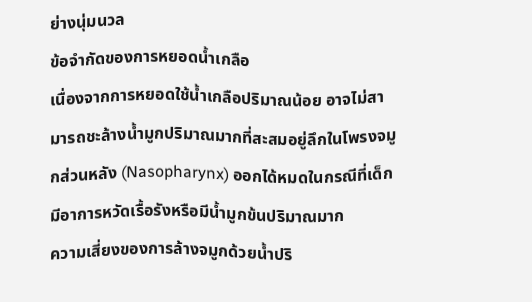ย่างนุ่มนวล
ข้อจำกัดของการหยอดน้ำเกลือ
เนื่องจากการหยอดใช้น้ำเกลือปริมาณน้อย อาจไม่สามารถชะล้างน้ำมูกปริมาณมากที่สะสมอยู่ลึกในโพรงจมูกส่วนหลัง (Nasopharynx) ออกได้หมดในกรณีที่เด็กมีอาการหวัดเรื้อรังหรือมีน้ำมูกข้นปริมาณมาก
ความเสี่ยงของการล้างจมูกด้วยน้ำปริ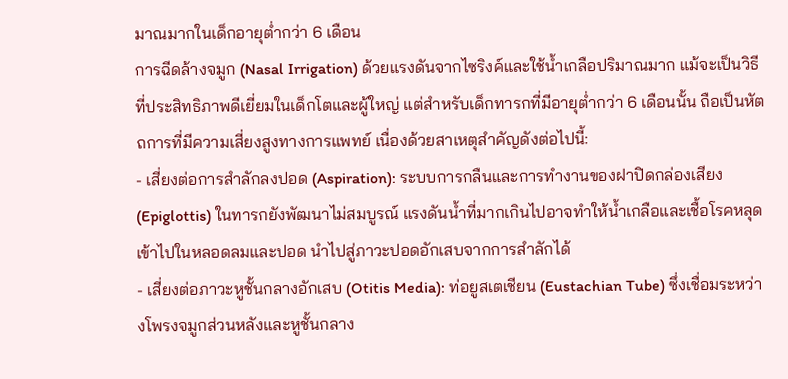มาณมากในเด็กอายุต่ำกว่า 6 เดือน
การฉีดล้างจมูก (Nasal Irrigation) ด้วยแรงดันจากไซริงค์และใช้น้ำเกลือปริมาณมาก แม้จะเป็นวิธีที่ประสิทธิภาพดีเยี่ยมในเด็กโตและผู้ใหญ่ แต่สำหรับเด็กทารกที่มีอายุต่ำกว่า 6 เดือนนั้น ถือเป็นหัตถการที่มีความเสี่ยงสูงทางการแพทย์ เนื่องด้วยสาเหตุสำคัญดังต่อไปนี้:
- เสี่ยงต่อการสำลักลงปอด (Aspiration): ระบบการกลืนและการทำงานของฝาปิดกล่องเสียง (Epiglottis) ในทารกยังพัฒนาไม่สมบูรณ์ แรงดันน้ำที่มากเกินไปอาจทำให้น้ำเกลือและเชื้อโรคหลุดเข้าไปในหลอดลมและปอด นำไปสู่ภาวะปอดอักเสบจากการสำลักได้
- เสี่ยงต่อภาวะหูชั้นกลางอักเสบ (Otitis Media): ท่อยูสเตเชียน (Eustachian Tube) ซึ่งเชื่อมระหว่างโพรงจมูกส่วนหลังและหูชั้นกลาง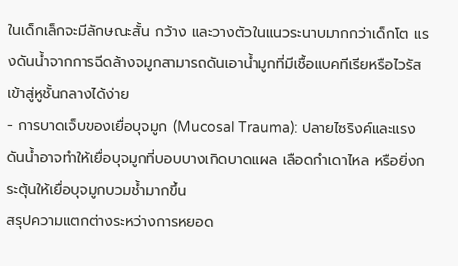ในเด็กเล็กจะมีลักษณะสั้น กว้าง และวางตัวในแนวระนาบมากกว่าเด็กโต แรงดันน้ำจากการฉีดล้างจมูกสามารถดันเอาน้ำมูกที่มีเชื้อแบคทีเรียหรือไวรัสเข้าสู่หูชั้นกลางได้ง่าย
- การบาดเจ็บของเยื่อบุจมูก (Mucosal Trauma): ปลายไซริงค์และแรงดันน้ำอาจทำให้เยื่อบุจมูกที่บอบบางเกิดบาดแผล เลือดกำเดาไหล หรือยิ่งกระตุ้นให้เยื่อบุจมูกบวมช้ำมากขึ้น
สรุปความแตกต่างระหว่างการหยอด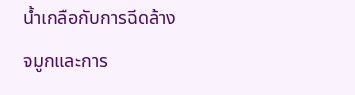น้ำเกลือกับการฉีดล้างจมูกและการ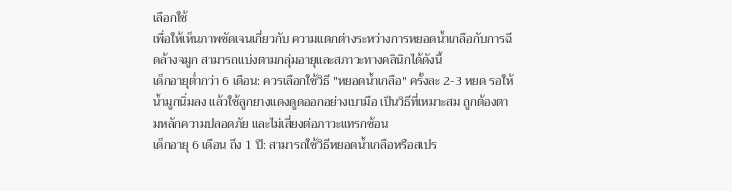เลือกใช้
เพื่อให้เห็นภาพชัดเจนเกี่ยวกับ ความแตกต่างระหว่างการหยอดน้ำเกลือกับการฉีดล้างจมูก สามารถแบ่งตามกลุ่มอายุและสภาวะทางคลินิกได้ดังนี้
เด็กอายุต่ำกว่า 6 เดือน: ควรเลือกใช้วิธี "หยอดน้ำเกลือ" ครั้งละ 2-3 หยด รอให้น้ำมูกนิ่มลง แล้วใช้ลูกยางแดงดูดออกอย่างเบามือ เป็นวิธีที่เหมาะสม ถูกต้องตามหลักความปลอดภัย และไม่เสี่ยงต่อภาวะแทรกซ้อน
เด็กอายุ 6 เดือน ถึง 1 ปี: สามารถใช้วิธีหยอดน้ำเกลือหรือสเปร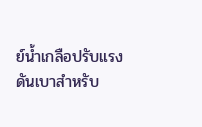ย์น้ำเกลือปรับแรงดันเบาสำหรับ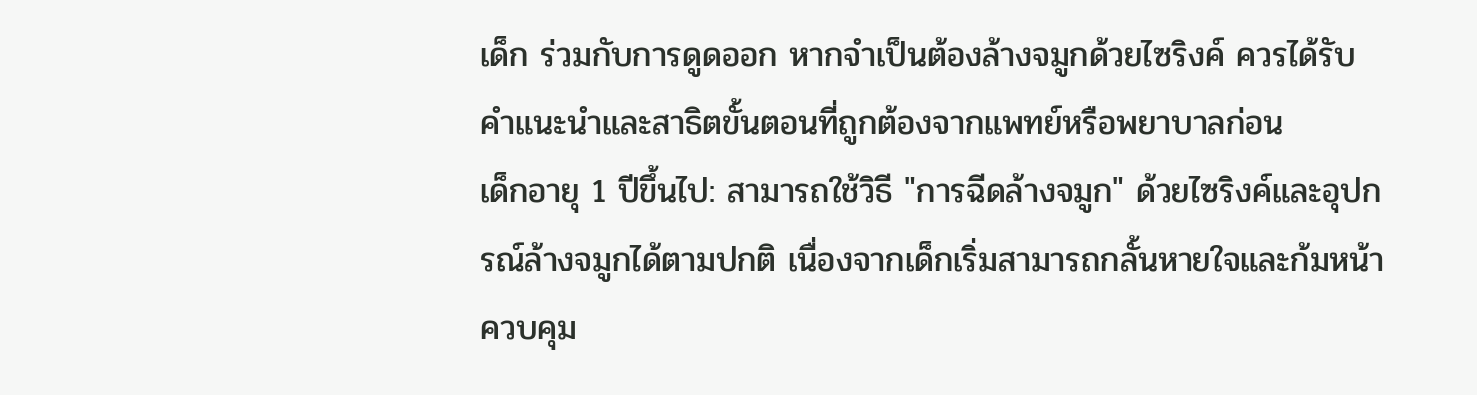เด็ก ร่วมกับการดูดออก หากจำเป็นต้องล้างจมูกด้วยไซริงค์ ควรได้รับคำแนะนำและสาธิตขั้นตอนที่ถูกต้องจากแพทย์หรือพยาบาลก่อน
เด็กอายุ 1 ปีขึ้นไป: สามารถใช้วิธี "การฉีดล้างจมูก" ด้วยไซริงค์และอุปกรณ์ล้างจมูกได้ตามปกติ เนื่องจากเด็กเริ่มสามารถกลั้นหายใจและก้มหน้าควบคุม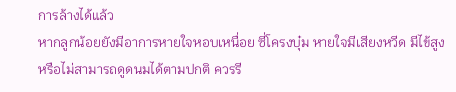การล้างได้แล้ว
หากลูกน้อยยังมีอาการหายใจหอบเหนื่อย ซี่โครงบุ๋ม หายใจมีเสียงหวีด มีไข้สูง หรือไม่สามารถดูดนมได้ตามปกติ ควรรี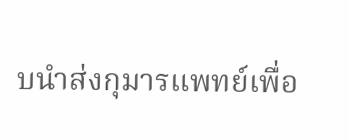บนำส่งกุมารแพทย์เพื่อ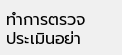ทำการตรวจประเมินอย่า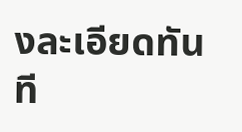งละเอียดทันที